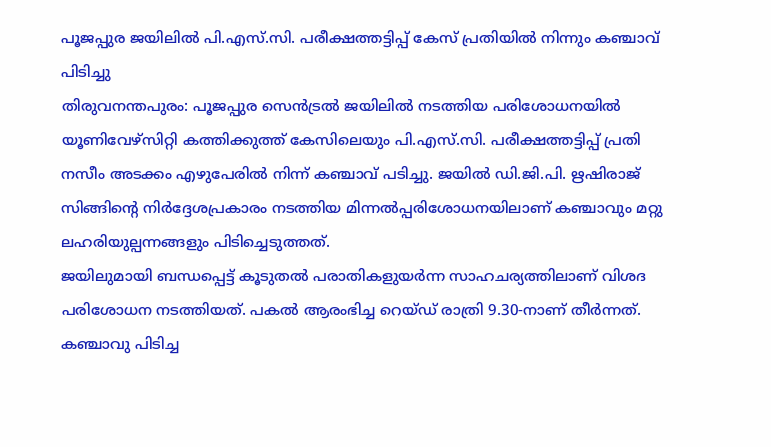പൂജപ്പുര ജയിലിൽ പി.എസ്.സി. പരീക്ഷത്തട്ടിപ്പ് കേസ് പ്രതിയിൽ നിന്നും കഞ്ചാവ് പിടിച്ചു
തിരുവനന്തപുരം: പൂജപ്പുര സെൻട്രൽ ജയിലിൽ നടത്തിയ പരിശോധനയിൽ യൂണിവേഴ്സിറ്റി കത്തിക്കുത്ത് കേസിലെയും പി.എസ്.സി. പരീക്ഷത്തട്ടിപ്പ് പ്രതി നസീം അടക്കം എഴുപേരിൽ നിന്ന് കഞ്ചാവ് പടിച്ചു. ജയിൽ ഡി.ജി.പി. ഋഷിരാജ് സിങ്ങിന്റെ നിർദ്ദേശപ്രകാരം നടത്തിയ മിന്നൽപ്പരിശോധനയിലാണ് കഞ്ചാവും മറ്റു ലഹരിയുല്പന്നങ്ങളും പിടിച്ചെടുത്തത്.
ജയിലുമായി ബന്ധപ്പെട്ട് കൂടുതൽ പരാതികളുയർന്ന സാഹചര്യത്തിലാണ് വിശദ പരിശോധന നടത്തിയത്. പകൽ ആരംഭിച്ച റെയ്ഡ് രാത്രി 9.30-നാണ് തീർന്നത്. കഞ്ചാവു പിടിച്ച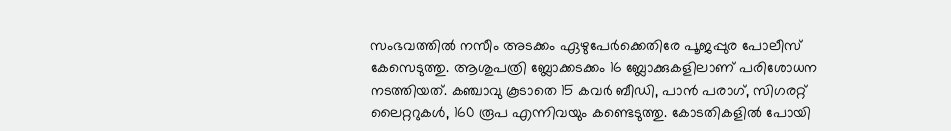സംഭവത്തിൽ നസീം അടക്കം ഏഴുപേർക്കെതിരേ പൂജപ്പുര പോലീസ് കേസെടുത്തു. ആശുപത്രി ബ്ലോക്കടക്കം 16 ബ്ലോക്കുകളിലാണ് പരിശോധന നടത്തിയത്. കഞ്ചാവു കൂടാതെ 15 കവർ ബീഡി, പാൻ പരാഗ്, സിഗരറ്റ് ലൈറ്ററുകൾ, 160 രൂപ എന്നിവയും കണ്ടെടുത്തു. കോടതികളിൽ പോയി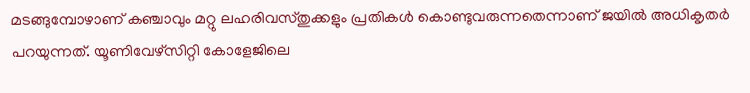മടങ്ങുമ്പോഴാണ് കഞ്ചാവും മറ്റു ലഹരിവസ്തുക്കളും പ്രതികൾ കൊണ്ടുവരുന്നതെന്നാണ് ജയിൽ അധികൃതർ പറയുന്നത്. യൂണിവേഴ്സിറ്റി കോളേജിലെ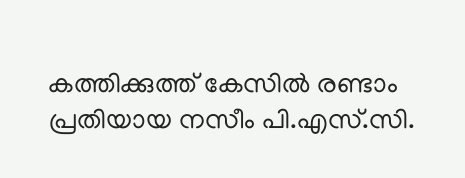കത്തിക്കുത്ത് കേസിൽ രണ്ടാം പ്രതിയായ നസീം പി.എസ്.സി.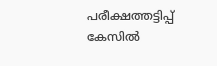പരീക്ഷത്തട്ടിപ്പ് കേസിൽ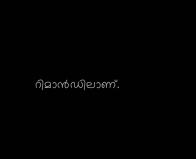റിമാൻഡിലാണ്.